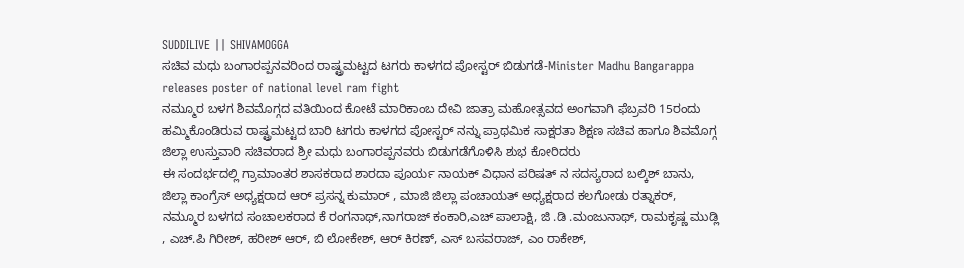SUDDILIVE || SHIVAMOGGA
ಸಚಿವ ಮಧು ಬಂಗಾರಪ್ಪನವರಿಂದ ರಾಷ್ಟ್ರಮಟ್ಟದ ಟಗರು ಕಾಳಗದ ಪೋಸ್ಟರ್ ಬಿಡುಗಡೆ-Minister Madhu Bangarappa releases poster of national level ram fight
ನಮ್ಮೂರ ಬಳಗ ಶಿವಮೊಗ್ಗದ ವತಿಯಿಂದ ಕೋಟೆ ಮಾರಿಕಾಂಬ ದೇವಿ ಜಾತ್ರಾ ಮಹೋತ್ಸವದ ಅಂಗವಾಗಿ ಫೆಬ್ರವರಿ 15ರಂದು ಹಮ್ಮಿಕೊಂಡಿರುವ ರಾಷ್ಟ್ರಮಟ್ಟದ ಬಾರಿ ಟಗರು ಕಾಳಗದ ಪೋಸ್ಟರ್ ನನ್ನು ಪ್ರಾಥಮಿಕ ಸಾಕ್ಷರತಾ ಶಿಕ್ಷಣ ಸಚಿವ ಹಾಗೂ ಶಿವಮೊಗ್ಗ ಜಿಲ್ಲಾ ಉಸ್ತುವಾರಿ ಸಚಿವರಾದ ಶ್ರೀ ಮಧು ಬಂಗಾರಪ್ಪನವರು ಬಿಡುಗಡೆಗೊಳಿಸಿ ಶುಭ ಕೋರಿದರು
ಈ ಸಂದರ್ಭದಲ್ಲಿ ಗ್ರಾಮಾಂತರ ಶಾಸಕರಾದ ಶಾರದಾ ಪೂರ್ಯ ನಾಯಕ್ ವಿಧಾನ ಪರಿಷತ್ ನ ಸದಸ್ಯರಾದ ಬಲ್ಕಿಶ್ ಬಾನು, ಜಿಲ್ಲಾ ಕಾಂಗ್ರೆಸ್ ಅಧ್ಯಕ್ಷರಾದ ಆರ್ ಪ್ರಸನ್ನ ಕುಮಾರ್ , ಮಾಜಿ ಜಿಲ್ಲಾ ಪಂಚಾಯತ್ ಅಧ್ಯಕ್ಷರಾದ ಕಲಗೋಡು ರತ್ನಾಕರ್, ನಮ್ಮೂರ ಬಳಗದ ಸಂಚಾಲಕರಾದ ಕೆ ರಂಗನಾಥ್,ನಾಗರಾಜ್ ಕಂಕಾರಿ,ಎಚ್ ಪಾಲಾಕ್ಷಿ, ಜಿ .ಡಿ .ಮಂಜುನಾಥ್, ರಾಮಕೃಷ್ಣ ಮುಡ್ಲಿ , ಎಚ್.ಪಿ ಗಿರೀಶ್, ಹರೀಶ್ ಆರ್, ಬಿ ಲೋಕೇಶ್, ಆರ್ ಕಿರಣ್, ಎಸ್ ಬಸವರಾಜ್, ಎಂ ರಾಕೇಶ್,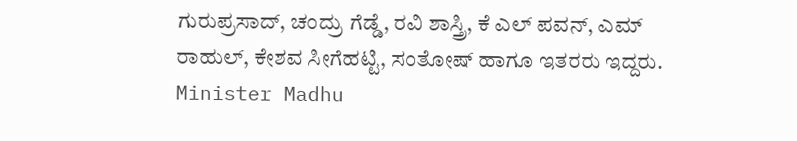ಗುರುಪ್ರಸಾದ್, ಚಂದ್ರು ಗೆಡ್ಡೆ, ರವಿ ಶಾಸ್ತ್ರಿ, ಕೆ ಎಲ್ ಪವನ್, ಎಮ್ ರಾಹುಲ್, ಕೇಶವ ಸೀಗೆಹಟ್ಟಿ, ಸಂತೋಷ್ ಹಾಗೂ ಇತರರು ಇದ್ದರು.
Minister Madhu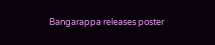Bangarappa releases poster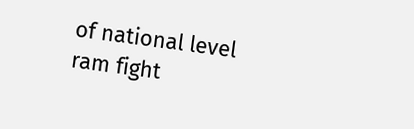of national level ram fight